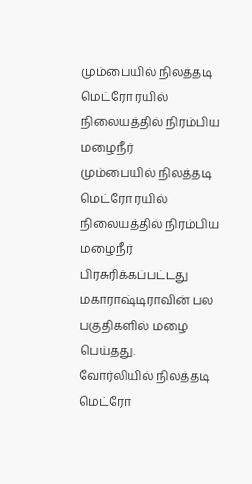மும்பையில் நிலத்தடி மெட்ரோ ரயில் நிலையத்தில் நிரம்பிய மழைநீர்
மும்பையில் நிலத்தடி மெட்ரோ ரயில் நிலையத்தில் நிரம்பிய மழைநீர்
பிரசுரிக்கப்பட்டது
மகாராஷ்டிராவின் பல பகுதிகளில் மழை பெய்தது.
வோர்லியில் நிலத்தடி மெட்ரோ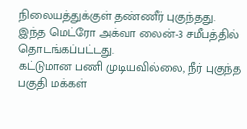நிலையத்துக்குள் தண்ணீர் புகுந்தது.
இந்த மெட்ரோ அக்வா லைன்-3 சமீபத்தில் தொடங்கப்பட்டது.
கட்டுமான பணி முடியவில்லை, நீர் புகுந்த பகுதி மக்கள்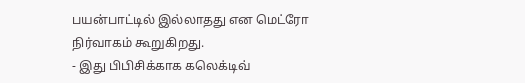பயன்பாட்டில் இல்லாதது என மெட்ரோ நிர்வாகம் கூறுகிறது.
- இது பிபிசிக்காக கலெக்டிவ்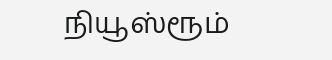நியூஸ்ரூம்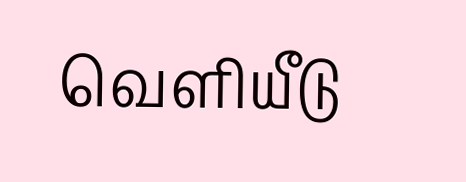வெளியீடு